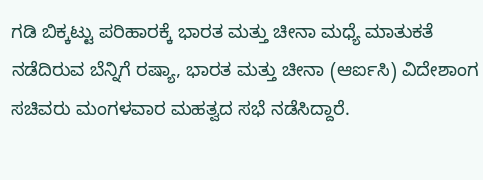ಗಡಿ ಬಿಕ್ಕಟ್ಟು ಪರಿಹಾರಕ್ಕೆ ಭಾರತ ಮತ್ತು ಚೀನಾ ಮಧ್ಯೆ ಮಾತುಕತೆ ನಡೆದಿರುವ ಬೆನ್ನಿಗೆ ರಷ್ಯಾ, ಭಾರತ ಮತ್ತು ಚೀನಾ (ಆರ್ಐಸಿ) ವಿದೇಶಾಂಗ ಸಚಿವರು ಮಂಗಳವಾರ ಮಹತ್ವದ ಸಭೆ ನಡೆಸಿದ್ದಾರೆ.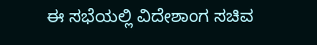ಈ ಸಭೆಯಲ್ಲಿ ವಿದೇಶಾಂಗ ಸಚಿವ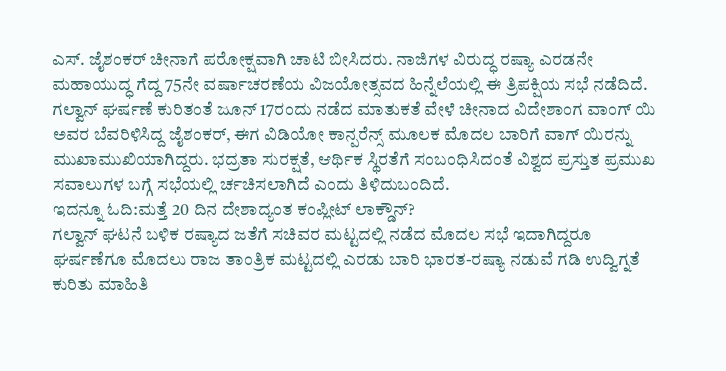ಎಸ್. ಜೈಶಂಕರ್ ಚೀನಾಗೆ ಪರೋಕ್ಷವಾಗಿ ಚಾಟಿ ಬೀಸಿದರು. ನಾಜಿಗಳ ವಿರುದ್ಧ ರಷ್ಯಾ ಎರಡನೇ ಮಹಾಯುದ್ಧ ಗೆದ್ದ 75ನೇ ವರ್ಷಾಚರಣೆಯ ವಿಜಯೋತ್ಸವದ ಹಿನ್ನೆಲೆಯಲ್ಲಿ ಈ ತ್ರಿಪಕ್ಷಿಯ ಸಭೆ ನಡೆದಿದೆ.
ಗಲ್ವಾನ್ ಘರ್ಷಣೆ ಕುರಿತಂತೆ ಜೂನ್ 17ರಂದು ನಡೆದ ಮಾತುಕತೆ ವೇಳೆ ಚೀನಾದ ವಿದೇಶಾಂಗ ವಾಂಗ್ ಯಿ ಅವರ ಬೆವರಿಳಿಸಿದ್ದ ಜೈಶಂಕರ್, ಈಗ ವಿಡಿಯೋ ಕಾನ್ಪರೆನ್ಸ್ ಮೂಲಕ ಮೊದಲ ಬಾರಿಗೆ ವಾಗ್ ಯಿರನ್ನು ಮುಖಾಮುಖಿಯಾಗಿದ್ದರು. ಭದ್ರತಾ ಸುರಕ್ಷತೆ, ಆರ್ಥಿಕ ಸ್ಥಿರತೆಗೆ ಸಂಬಂಧಿಸಿದಂತೆ ವಿಶ್ವದ ಪ್ರಸ್ತುತ ಪ್ರಮುಖ ಸವಾಲುಗಳ ಬಗ್ಗೆ ಸಭೆಯಲ್ಲಿ ರ್ಚಚಿಸಲಾಗಿದೆ ಎಂದು ತಿಳಿದುಬಂದಿದೆ.
ಇದನ್ನೂ ಓದಿ:ಮತ್ತೆ 20 ದಿನ ದೇಶಾದ್ಯಂತ ಕಂಪ್ಲೀಟ್ ಲಾಕ್ಡೌನ್?
ಗಲ್ವಾನ್ ಘಟನೆ ಬಳಿಕ ರಷ್ಯಾದ ಜತೆಗೆ ಸಚಿವರ ಮಟ್ಟದಲ್ಲಿ ನಡೆದ ಮೊದಲ ಸಭೆ ಇದಾಗಿದ್ದರೂ ಘರ್ಷಣೆಗೂ ಮೊದಲು ರಾಜ ತಾಂತ್ರಿಕ ಮಟ್ಟದಲ್ಲಿ ಎರಡು ಬಾರಿ ಭಾರತ-ರಷ್ಯಾ ನಡುವೆ ಗಡಿ ಉದ್ವಿಗ್ನತೆ ಕುರಿತು ಮಾಹಿತಿ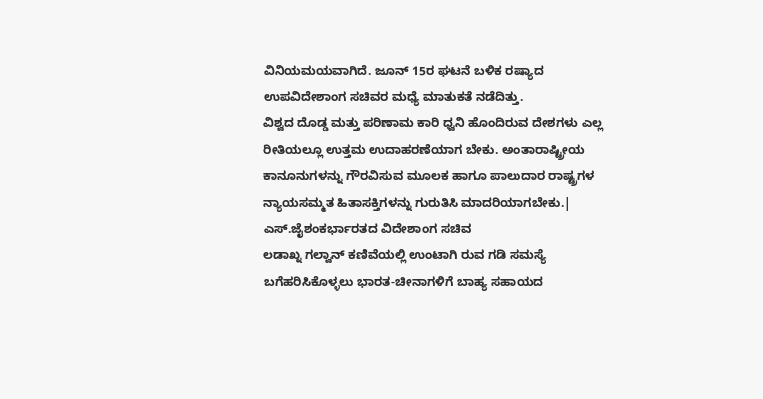ವಿನಿಯಮಯವಾಗಿದೆ. ಜೂನ್ 15ರ ಘಟನೆ ಬಳಿಕ ರಷ್ಯಾದ ಉಪವಿದೇಶಾಂಗ ಸಚಿವರ ಮಧ್ಯೆ ಮಾತುಕತೆ ನಡೆದಿತ್ತು.
ವಿಶ್ವದ ದೊಡ್ಡ ಮತ್ತು ಪರಿಣಾಮ ಕಾರಿ ಧ್ವನಿ ಹೊಂದಿರುವ ದೇಶಗಳು ಎಲ್ಲ ರೀತಿಯಲ್ಲೂ ಉತ್ತಮ ಉದಾಹರಣೆಯಾಗ ಬೇಕು. ಅಂತಾರಾಷ್ಟ್ರೀಯ ಕಾನೂನುಗಳನ್ನು ಗೌರವಿಸುವ ಮೂಲಕ ಹಾಗೂ ಪಾಲುದಾರ ರಾಷ್ಟ್ರಗಳ ನ್ಯಾಯಸಮ್ಮತ ಹಿತಾಸಕ್ತಿಗಳನ್ನು ಗುರುತಿಸಿ ಮಾದರಿಯಾಗಬೇಕು.| ಎಸ್.ಜೈಶಂಕರ್ಭಾರತದ ವಿದೇಶಾಂಗ ಸಚಿವ
ಲಡಾಖ್ನ ಗಲ್ವಾನ್ ಕಣಿವೆಯಲ್ಲಿ ಉಂಟಾಗಿ ರುವ ಗಡಿ ಸಮಸ್ಯೆ ಬಗೆಹರಿಸಿಕೊಳ್ಳಲು ಭಾರತ-ಚೀನಾಗಳಿಗೆ ಬಾಹ್ಯ ಸಹಾಯದ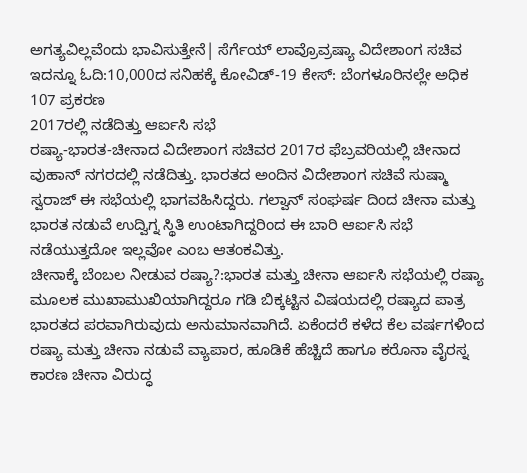ಅಗತ್ಯವಿಲ್ಲವೆಂದು ಭಾವಿಸುತ್ತೇನೆ| ಸೆರ್ಗೆಯ್ ಲಾವ್ರೊವ್ರಷ್ಯಾ ವಿದೇಶಾಂಗ ಸಚಿವ
ಇದನ್ನೂ ಓದಿ:10,000ದ ಸನಿಹಕ್ಕೆ ಕೋವಿಡ್-19 ಕೇಸ್: ಬೆಂಗಳೂರಿನಲ್ಲೇ ಅಧಿಕ 107 ಪ್ರಕರಣ
2017ರಲ್ಲಿ ನಡೆದಿತ್ತು ಆರ್ಐಸಿ ಸಭೆ
ರಷ್ಯಾ-ಭಾರತ-ಚೀನಾದ ವಿದೇಶಾಂಗ ಸಚಿವರ 2017ರ ಫೆಬ್ರವರಿಯಲ್ಲಿ ಚೀನಾದ ವುಹಾನ್ ನಗರದಲ್ಲಿ ನಡೆದಿತ್ತು. ಭಾರತದ ಅಂದಿನ ವಿದೇಶಾಂಗ ಸಚಿವೆ ಸುಷ್ಮಾ ಸ್ವರಾಜ್ ಈ ಸಭೆಯಲ್ಲಿ ಭಾಗವಹಿಸಿದ್ದರು. ಗಲ್ವಾನ್ ಸಂಘರ್ಷ ದಿಂದ ಚೀನಾ ಮತ್ತು ಭಾರತ ನಡುವೆ ಉದ್ವಿಗ್ನ ಸ್ಥಿತಿ ಉಂಟಾಗಿದ್ದರಿಂದ ಈ ಬಾರಿ ಆರ್ಐಸಿ ಸಭೆ ನಡೆಯುತ್ತದೋ ಇಲ್ಲವೋ ಎಂಬ ಆತಂಕವಿತ್ತು.
ಚೀನಾಕ್ಕೆ ಬೆಂಬಲ ನೀಡುವ ರಷ್ಯಾ?:ಭಾರತ ಮತ್ತು ಚೀನಾ ಆರ್ಐಸಿ ಸಭೆಯಲ್ಲಿ ರಷ್ಯಾ ಮೂಲಕ ಮುಖಾಮುಖಿಯಾಗಿದ್ದರೂ ಗಡಿ ಬಿಕ್ಕಟ್ಟಿನ ವಿಷಯದಲ್ಲಿ ರಷ್ಯಾದ ಪಾತ್ರ ಭಾರತದ ಪರವಾಗಿರುವುದು ಅನುಮಾನವಾಗಿದೆ. ಏಕೆಂದರೆ ಕಳೆದ ಕೆಲ ವರ್ಷಗಳಿಂದ ರಷ್ಯಾ ಮತ್ತು ಚೀನಾ ನಡುವೆ ವ್ಯಾಪಾರ, ಹೂಡಿಕೆ ಹೆಚ್ಚಿದೆ ಹಾಗೂ ಕರೊನಾ ವೈರಸ್ನ ಕಾರಣ ಚೀನಾ ವಿರುದ್ಧ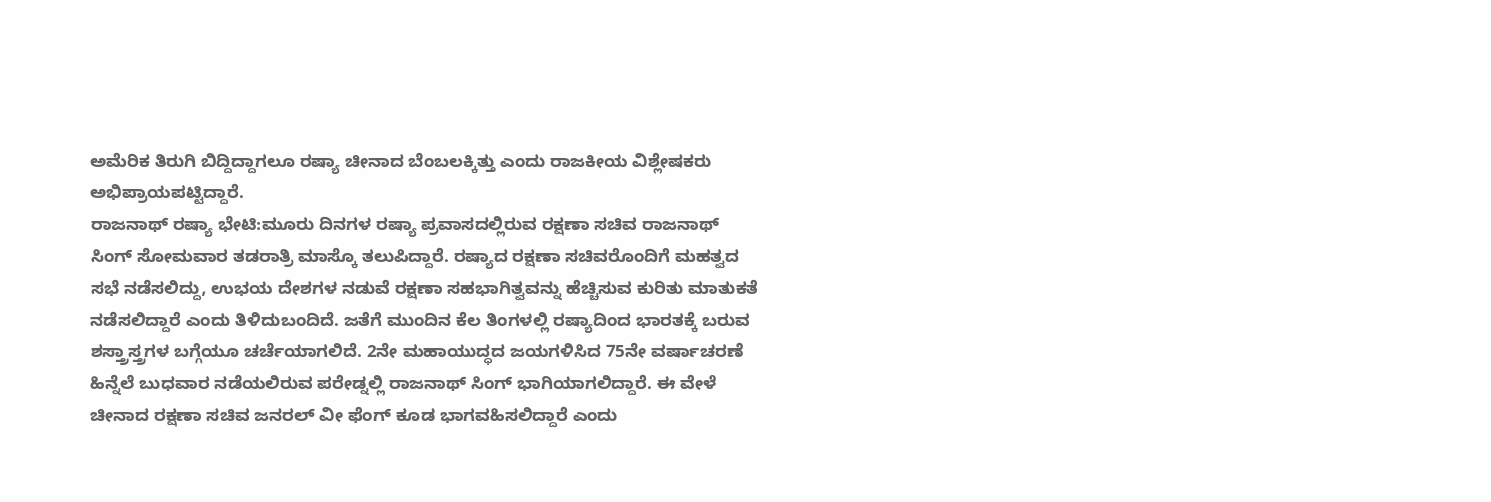ಅಮೆರಿಕ ತಿರುಗಿ ಬಿದ್ದಿದ್ದಾಗಲೂ ರಷ್ಯಾ ಚೀನಾದ ಬೆಂಬಲಕ್ಕಿತ್ತು ಎಂದು ರಾಜಕೀಯ ವಿಶ್ಲೇಷಕರು ಅಭಿಪ್ರಾಯಪಟ್ಟಿದ್ದಾರೆ.
ರಾಜನಾಥ್ ರಷ್ಯಾ ಭೇಟಿ:ಮೂರು ದಿನಗಳ ರಷ್ಯಾ ಪ್ರವಾಸದಲ್ಲಿರುವ ರಕ್ಷಣಾ ಸಚಿವ ರಾಜನಾಥ್ ಸಿಂಗ್ ಸೋಮವಾರ ತಡರಾತ್ರಿ ಮಾಸ್ಕೊ ತಲುಪಿದ್ದಾರೆ. ರಷ್ಯಾದ ರಕ್ಷಣಾ ಸಚಿವರೊಂದಿಗೆ ಮಹತ್ವದ ಸಭೆ ನಡೆಸಲಿದ್ದು, ಉಭಯ ದೇಶಗಳ ನಡುವೆ ರಕ್ಷಣಾ ಸಹಭಾಗಿತ್ವವನ್ನು ಹೆಚ್ಚಿಸುವ ಕುರಿತು ಮಾತುಕತೆ ನಡೆಸಲಿದ್ದಾರೆ ಎಂದು ತಿಳಿದುಬಂದಿದೆ. ಜತೆಗೆ ಮುಂದಿನ ಕೆಲ ತಿಂಗಳಲ್ಲಿ ರಷ್ಯಾದಿಂದ ಭಾರತಕ್ಕೆ ಬರುವ ಶಸ್ತ್ರಾಸ್ತ್ರಗಳ ಬಗ್ಗೆಯೂ ಚರ್ಚೆಯಾಗಲಿದೆ. 2ನೇ ಮಹಾಯುದ್ಧದ ಜಯಗಳಿಸಿದ 75ನೇ ವರ್ಷಾಚರಣೆ ಹಿನ್ನೆಲೆ ಬುಧವಾರ ನಡೆಯಲಿರುವ ಪರೇಡ್ನಲ್ಲಿ ರಾಜನಾಥ್ ಸಿಂಗ್ ಭಾಗಿಯಾಗಲಿದ್ದಾರೆ. ಈ ವೇಳೆ ಚೀನಾದ ರಕ್ಷಣಾ ಸಚಿವ ಜನರಲ್ ವೀ ಫೆಂಗ್ ಕೂಡ ಭಾಗವಹಿಸಲಿದ್ದಾರೆ ಎಂದು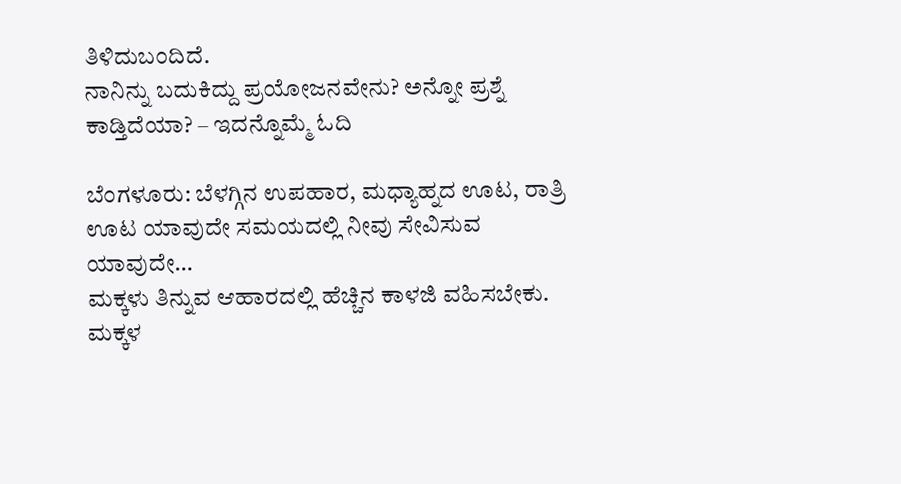ತಿಳಿದುಬಂದಿದೆ.
ನಾನಿನ್ನು ಬದುಕಿದ್ದು ಪ್ರಯೋಜನವೇನು? ಅನ್ನೋ ಪ್ರಶ್ನೆ ಕಾಡ್ತಿದೆಯಾ? – ಇದನ್ನೊಮ್ಮೆ ಓದಿ

ಬೆಂಗಳೂರು: ಬೆಳಗ್ಗಿನ ಉಪಹಾರ, ಮಧ್ಯಾಹ್ನದ ಊಟ, ರಾತ್ರಿ ಊಟ ಯಾವುದೇ ಸಮಯದಲ್ಲಿ ನೀವು ಸೇವಿಸುವ ಯಾವುದೇ…
ಮಕ್ಕಳು ತಿನ್ನುವ ಆಹಾರದಲ್ಲಿ ಹೆಚ್ಚಿನ ಕಾಳಜಿ ವಹಿಸಬೇಕು. ಮಕ್ಕಳ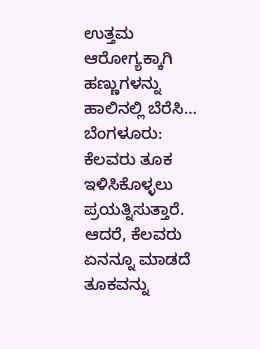ಉತ್ತಮ ಆರೋಗ್ಯಕ್ಕಾಗಿ ಹಣ್ಣುಗಳನ್ನು ಹಾಲಿನಲ್ಲಿ ಬೆರೆಸಿ…
ಬೆಂಗಳೂರು: ಕೆಲವರು ತೂಕ ಇಳಿಸಿಕೊಳ್ಳಲು ಪ್ರಯತ್ನಿಸುತ್ತಾರೆ. ಆದರೆ, ಕೆಲವರು ಏನನ್ನೂ ಮಾಡದೆ ತೂಕವನ್ನು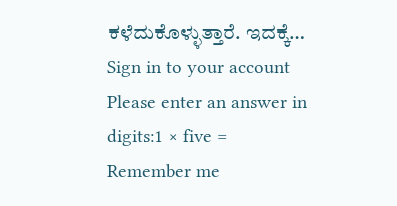ಕಳೆದುಕೊಳ್ಳುತ್ತಾರೆ. ಇದಕ್ಕೆ…
Sign in to your account
Please enter an answer in digits:1 × five =
Remember me